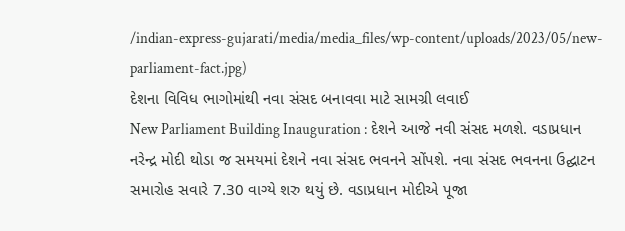/indian-express-gujarati/media/media_files/wp-content/uploads/2023/05/new-parliament-fact.jpg)
દેશના વિવિધ ભાગોમાંથી નવા સંસદ બનાવવા માટે સામગ્રી લવાઈ
New Parliament Building Inauguration : દેશને આજે નવી સંસદ મળશે. વડાપ્રધાન નરેન્દ્ર મોદી થોડા જ સમયમાં દેશને નવા સંસદ ભવનને સોંપશે. નવા સંસદ ભવનના ઉદ્ઘાટન સમારોહ સવારે 7.30 વાગ્યે શરુ થયું છે. વડાપ્રધાન મોદીએ પૂજા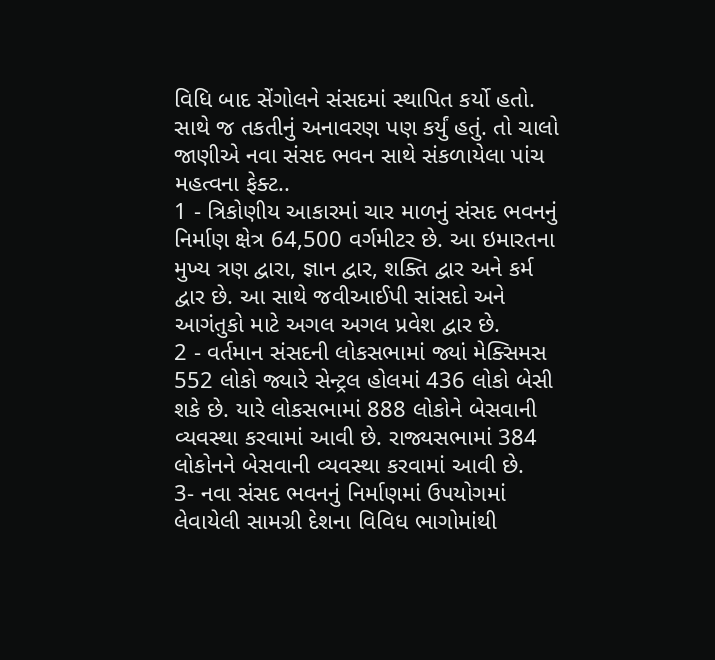વિધિ બાદ સેંગોલને સંસદમાં સ્થાપિત કર્યો હતો. સાથે જ તકતીનું અનાવરણ પણ કર્યું હતું. તો ચાલો જાણીએ નવા સંસદ ભવન સાથે સંકળાયેલા પાંચ મહત્વના ફેક્ટ..
1 - ત્રિકોણીય આકારમાં ચાર માળનું સંસદ ભવનનું નિર્માણ ક્ષેત્ર 64,500 વર્ગમીટર છે. આ ઇમારતના મુખ્ય ત્રણ દ્વારા, જ્ઞાન દ્વાર, શક્તિ દ્વાર અને કર્મ દ્વાર છે. આ સાથે જવીઆઈપી સાંસદો અને આગંતુકો માટે અગલ અગલ પ્રવેશ દ્વાર છે.
2 - વર્તમાન સંસદની લોકસભામાં જ્યાં મેક્સિમસ 552 લોકો જ્યારે સેન્ટ્રલ હોલમાં 436 લોકો બેસી શકે છે. યારે લોકસભામાં 888 લોકોને બેસવાની વ્યવસ્થા કરવામાં આવી છે. રાજ્યસભામાં 384 લોકોનને બેસવાની વ્યવસ્થા કરવામાં આવી છે.
3- નવા સંસદ ભવનનું નિર્માણમાં ઉપયોગમાં લેવાયેલી સામગ્રી દેશના વિવિધ ભાગોમાંથી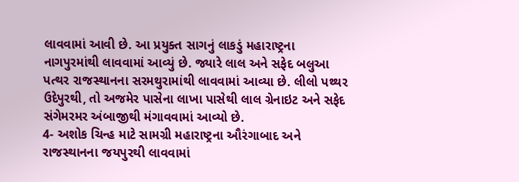લાવવામાં આવી છે. આ પ્રયુક્ત સાગનું લાકડું મહારાષ્ટ્રના નાગપુરમાંથી લાવવામાં આવ્યું છે. જ્યારે લાલ અને સફેદ બલુઆ પત્થર રાજસ્થાનના સરમથુરામાંથી લાવવામાં આવ્યા છે. લીલો પથ્થર ઉદેપુરથી, તો અજમેર પાસેના લાખા પાસેથી લાલ ગ્રેનાઇટ અને સફેદ સંગેમરમર અંબાજીથી મંગાવવામાં આવ્યો છે.
4- અશોક ચિન્હ માટે સામગ્રી મહારાષ્ટ્રના ઔરંગાબાદ અને રાજસ્થાનના જયપુરથી લાવવામાં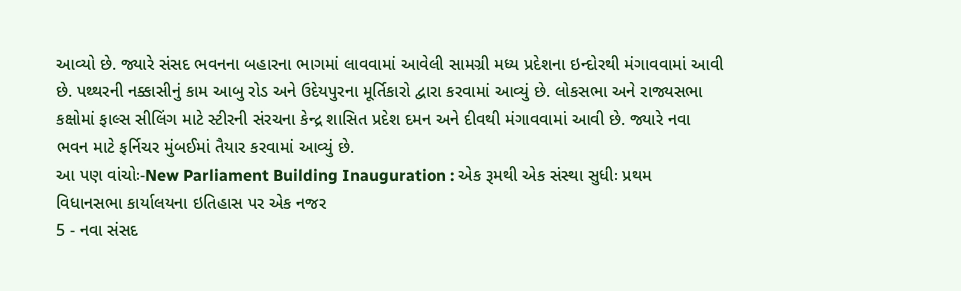આવ્યો છે. જ્યારે સંસદ ભવનના બહારના ભાગમાં લાવવામાં આવેલી સામગ્રી મધ્ય પ્રદેશના ઇન્દોરથી મંગાવવામાં આવી છે. પથ્થરની નક્કાસીનું કામ આબુ રોડ અને ઉદેયપુરના મૂર્તિકારો દ્વારા કરવામાં આવ્યું છે. લોકસભા અને રાજ્યસભા કક્ષોમાં ફાલ્સ સીલિંગ માટે સ્ટીરની સંરચના કેન્દ્ર શાસિત પ્રદેશ દમન અને દીવથી મંગાવવામાં આવી છે. જ્યારે નવા ભવન માટે ફર્નિચર મુંબઈમાં તૈયાર કરવામાં આવ્યું છે.
આ પણ વાંચોઃ-New Parliament Building Inauguration : એક રૂમથી એક સંસ્થા સુધીઃ પ્રથમ વિધાનસભા કાર્યાલયના ઇતિહાસ પર એક નજર
5 - નવા સંસદ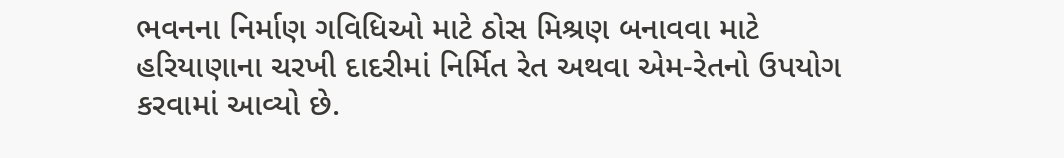ભવનના નિર્માણ ગવિધિઓ માટે ઠોસ મિશ્રણ બનાવવા માટે હરિયાણાના ચરખી દાદરીમાં નિર્મિત રેત અથવા એમ-રેતનો ઉપયોગ કરવામાં આવ્યો છે.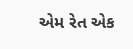એમ રેત એક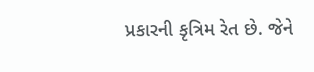પ્રકારની કૃત્રિમ રેત છે. જેને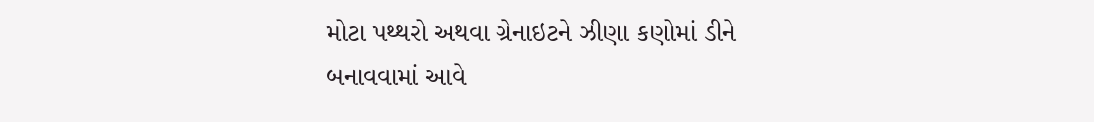મોટા પથ્થરો અથવા ગ્રેનાઇટને ઝીણા કણોમાં ડીને બનાવવામાં આવે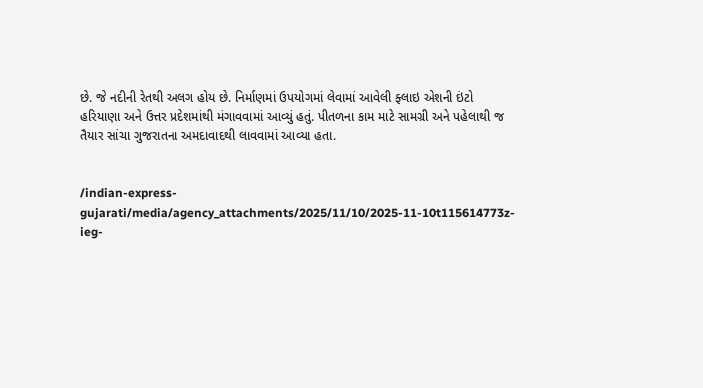છે. જે નદીની રેતથી અલગ હોય છે. નિર્માણમાં ઉપયોગમાં લેવામાં આવેલી ફ્લાઇ એશની ઇંટો હરિયાણા અને ઉત્તર પ્રદેશમાંથી મંગાવવામાં આવ્યું હતું. પીતળના કામ માટે સામગ્રી અને પહેલાથી જ તૈયાર સાંચા ગુજરાતના અમદાવાદથી લાવવામાં આવ્યા હતા.


/indian-express-gujarati/media/agency_attachments/2025/11/10/2025-11-10t115614773z-ieg-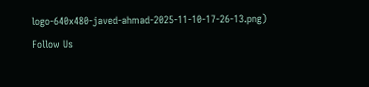logo-640x480-javed-ahmad-2025-11-10-17-26-13.png)
Follow Us